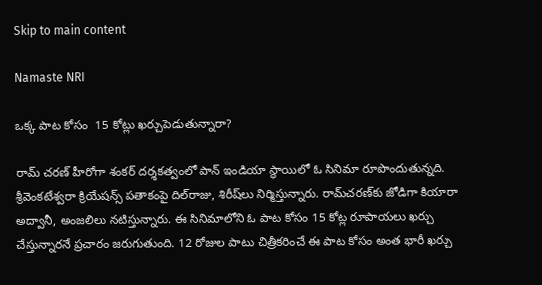Skip to main content

Namaste NRI

ఒక్క పాట కోసం  15 కోట్లు ఖర్చుపెడుతున్నారా?

రామ్‌ చరణ్‌ హీరోగా శంకర్‌ దర్శకత్వంలో పాన్‌ ఇండియా స్థాయిలో ఓ సినిమా రూపొందుతున్నది. శ్రీవెంకటేశ్వరా క్రియేషన్స్‌ పతాకంపై దిల్‌రాజు, శిరీష్‌లు నిర్మిస్తున్నారు. రామ్‌చరణ్‌కు జోడిగా కియారా అద్వానీ, అంజలిలు నటిస్తున్నారు. ఈ సినిమాలోని ఓ పాట కోసం 15 కోట్ల రూపాయలు ఖర్చు చేస్తున్నారనే ప్రచారం జరుగుతుంది. 12 రోజుల పాటు చిత్రీకరించే ఈ పాట కోసం అంత భారీ ఖర్చు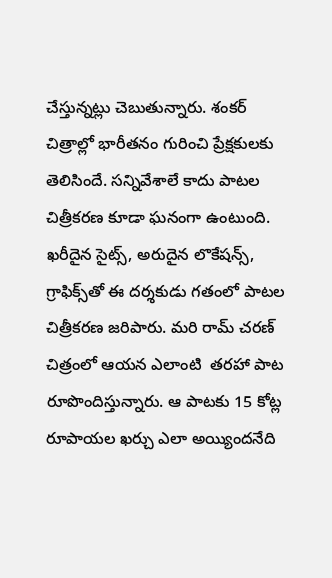చేస్తున్నట్లు చెబుతున్నారు. శంకర్‌ చిత్రాల్లో భారీతనం గురించి ప్రేక్షకులకు తెలిసిందే. సన్నివేశాలే కాదు పాటల చిత్రీకరణ కూడా ఘనంగా ఉంటుంది. ఖరీదైన సైట్స్‌, అరుదైన లొకేషన్స్‌, గ్రాఫిక్స్‌తో ఈ దర్శకుడు గతంలో పాటల చిత్రీకరణ జరిపారు. మరి రామ్‌ చరణ్‌ చిత్రంలో ఆయన ఎలాంటి  తరహా పాట రూపొందిస్తున్నారు. ఆ పాటకు 15 కోట్ల  రూపాయల ఖర్చు ఎలా అయ్యిందనేది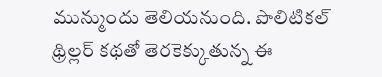మున్ముందు తెలియనుంది. పొలిటికల్‌ థ్రిల్లర్‌ కథతో తెరకెక్కుతున్న ఈ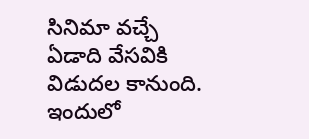సినిమా వచ్చే ఏడాది వేసవికి విడుదల కానుంది. ఇందులో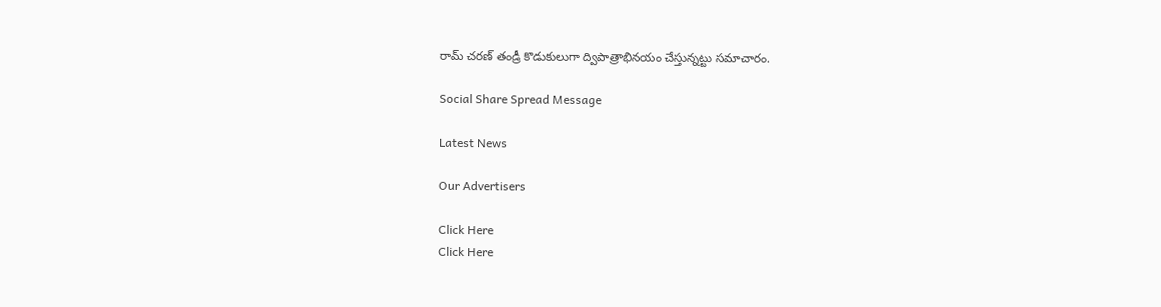రామ్‌ చరణ్‌ తండ్రీ కొడుకులుగా ద్విపాత్రాభినయం చేస్తున్నట్టు సమాచారం.

Social Share Spread Message

Latest News

Our Advertisers

Click Here
Click Here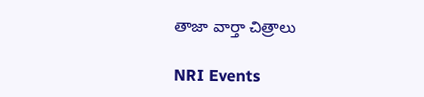తాజా వార్తా చిత్రాలు

NRI Events